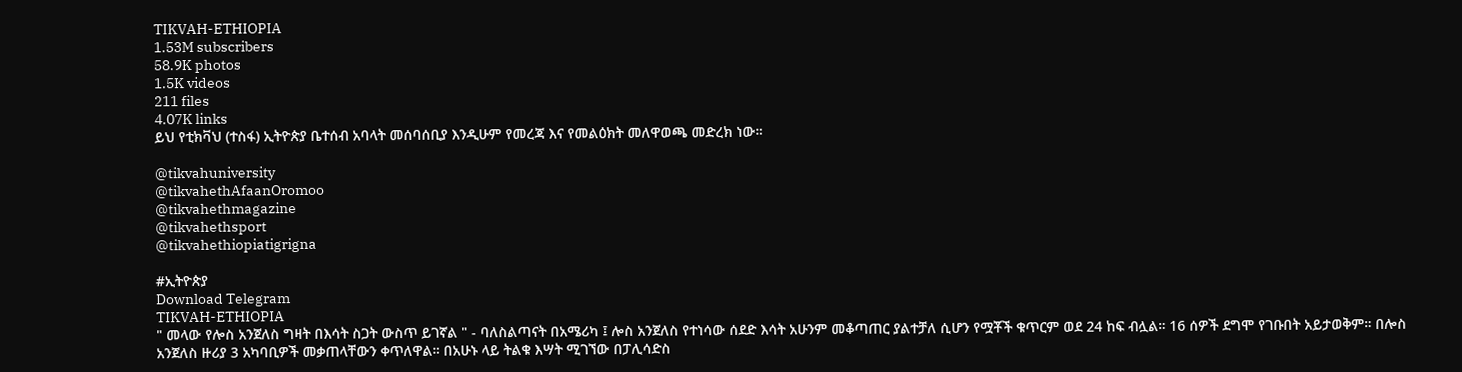TIKVAH-ETHIOPIA
1.53M subscribers
58.9K photos
1.5K videos
211 files
4.07K links
ይህ የቲክቫህ (ተስፋ) ኢትዮጵያ ቤተሰብ አባላት መሰባሰቢያ እንዲሁም የመረጃ እና የመልዕክት መለዋወጫ መድረክ ነው።

@tikvahuniversity
@tikvahethAfaanOromoo
@tikvahethmagazine
@tikvahethsport
@tikvahethiopiatigrigna

#ኢትዮጵያ
Download Telegram
TIKVAH-ETHIOPIA
" መላው የሎስ አንጀለስ ግዛት በእሳት ስጋት ውስጥ ይገኛል " - ባለስልጣናት በአሜሪካ ፤ ሎስ አንጀለስ የተነሳው ሰደድ እሳት አሁንም መቆጣጠር ያልተቻለ ሲሆን የሟቾች ቁጥርም ወደ 24 ከፍ ብሏል። 16 ሰዎች ደግሞ የገቡበት አይታወቅም። በሎስ አንጀለስ ዙሪያ 3 አካባቢዎች መቃጠላቸውን ቀጥለዋል። በአሁኑ ላይ ትልቁ እሣት ሚገኘው በፓሊሳድስ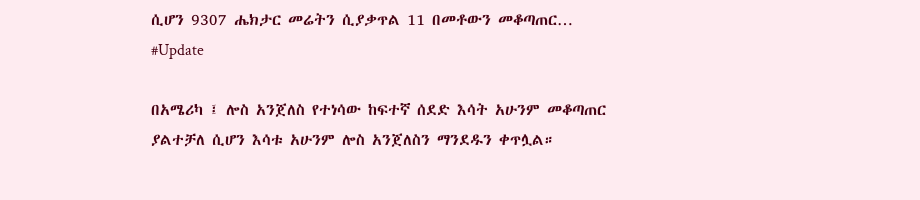ሲሆን 9307 ሔክታር መሬትን ሲያቃጥል 11 በመቶውን መቆጣጠር…
#Update

በአሜሪካ ፤ ሎስ አንጀለስ የተነሳው ከፍተኛ ሰደድ እሳት አሁንም መቆጣጠር ያልተቻለ ሲሆን እሳቱ አሁንም ሎስ አንጀለስን ማንደዱን ቀጥሏል።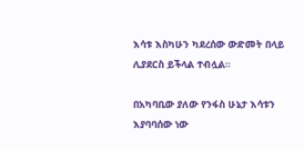እሳቱ እስካሁን ካደረሰው ውድመት በላይ ሊያደርስ ይችላል ተብሏል።

በአካባቢው ያለው የንፋስ ሁኔታ እሳቱን እያባባሰው ነው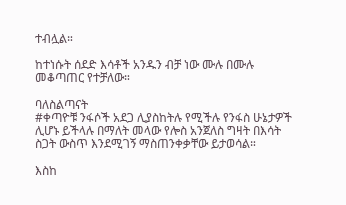ተብሏል።

ከተነሱት ሰደድ እሳቶች አንዱን ብቻ ነው ሙሉ በሙሉ መቆጣጠር የተቻለው።

ባለስልጣናት
#ቀጣዮቹ ንፋሶች አደጋ ሊያስከትሉ የሚችሉ የንፋስ ሁኔታዎች ሊሆኑ ይችላሉ በማለት መላው የሎስ አንጀለስ ግዛት በእሳት ስጋት ውስጥ እንደሚገኝ ማስጠንቀቃቸው ይታወሳል።

እስከ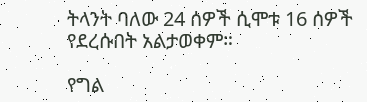ትላንት ባለው 24 ሰዎች ሲሞቱ 16 ሰዎች የደረሱበት አልታወቀም።

የግል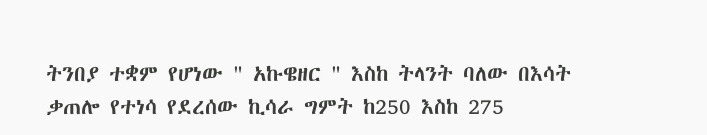ትንበያ ተቋም የሆነው " አኩዌዘር " እስከ ትላንት ባለው በእሳት ቃጠሎ የተነሳ የደረሰው ኪሳራ ግምት ከ250 እስከ 275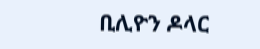ቢሊዮን ዶላር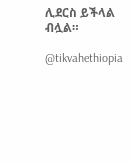ሊደርስ ይችላል ብሏል።

@tikvahethiopia